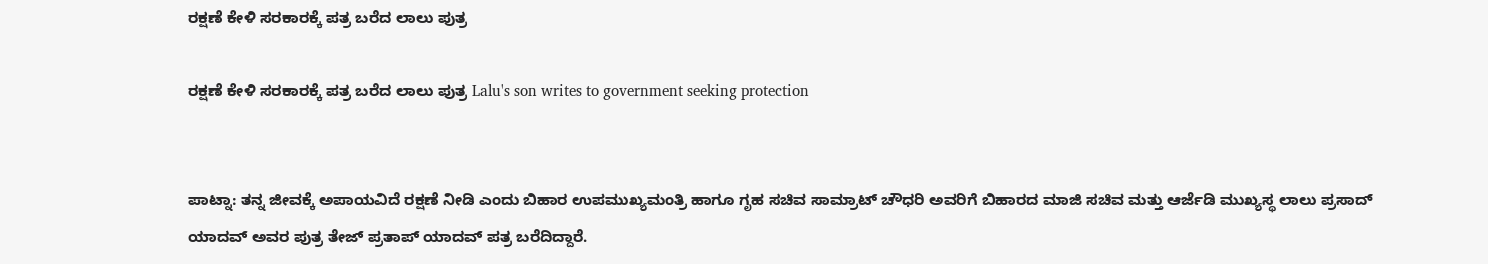ರಕ್ಷಣೆ ಕೇಳಿ ಸರಕಾರಕ್ಕೆ ಪತ್ರ ಬರೆದ ಲಾಲು ಪುತ್ರ

ರಕ್ಷಣೆ ಕೇಳಿ ಸರಕಾರಕ್ಕೆ ಪತ್ರ ಬರೆದ ಲಾಲು ಪುತ್ರ Lalu's son writes to government seeking protection


ಪಾಟ್ನಾ: ತನ್ನ ಜೀವಕ್ಕೆ ಅಪಾಯವಿದೆ ರಕ್ಷಣೆ ನೀಡಿ ಎಂದು ಬಿಹಾರ ಉಪಮುಖ್ಯಮಂತ್ರಿ ಹಾಗೂ ಗೃಹ ಸಚಿವ ಸಾಮ್ರಾಟ್ ಚೌಧರಿ ಅವರಿಗೆ ಬಿಹಾರದ ಮಾಜಿ ಸಚಿವ ಮತ್ತು ಆರ್ಜೆಡಿ ಮುಖ್ಯಸ್ಥ ಲಾಲು ಪ್ರಸಾದ್ ಯಾದವ್ ಅವರ ಪುತ್ರ ತೇಜ್ ಪ್ರತಾಪ್ ಯಾದವ್ ಪತ್ರ ಬರೆದಿದ್ದಾರೆ.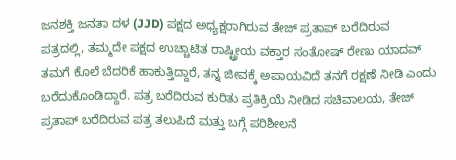ಜನಶಕ್ತಿ ಜನತಾ ದಳ (JJD) ಪಕ್ಷದ ಅಧ್ಯಕ್ಷರಾಗಿರುವ ತೇಜ್ ಪ್ರತಾಪ್ ಬರೆದಿರುವ ಪತ್ರದಲ್ಲಿ, ತಮ್ಮದೇ ಪಕ್ಷದ ಉಚ್ಚಾಟಿತ ರಾಷ್ಟ್ರೀಯ ವಕ್ತಾರ ಸಂತೋಷ್ ರೇಣು ಯಾದವ್ ತಮಗೆ ಕೊಲೆ ಬೆದರಿಕೆ ಹಾಕುತ್ತಿದ್ದಾರೆ, ತನ್ನ ಜೀವಕ್ಕೆ ಅಪಾಯವಿದೆ ತನಗೆ ರಕ್ಷಣೆ ನೀಡಿ ಎಂದು ಬರೆದುಕೊಂಡಿದ್ದಾರೆ. ಪತ್ರ ಬರೆದಿರುವ ಕುರಿತು ಪ್ರತಿಕ್ರಿಯೆ ನೀಡಿದ ಸಚಿವಾಲಯ, ತೇಜ್ ಪ್ರತಾಪ್ ಬರೆದಿರುವ ಪತ್ರ ತಲುಪಿದೆ ಮತ್ತು ಬಗ್ಗೆ ಪರಿಶೀಲನೆ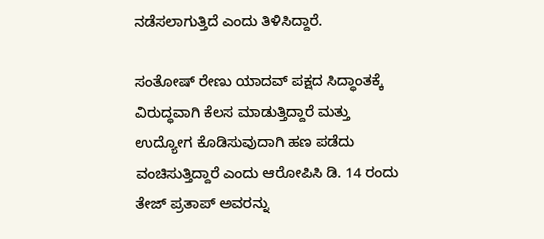ನಡೆಸಲಾಗುತ್ತಿದೆ ಎಂದು ತಿಳಿಸಿದ್ದಾರೆ.

ಸಂತೋಷ್ ರೇಣು ಯಾದವ್ ಪಕ್ಷದ ಸಿದ್ಧಾಂತಕ್ಕೆ ವಿರುದ್ಧವಾಗಿ ಕೆಲಸ ಮಾಡುತ್ತಿದ್ದಾರೆ ಮತ್ತು ಉದ್ಯೋಗ ಕೊಡಿಸುವುದಾಗಿ ಹಣ ಪಡೆದು ವಂಚಿಸುತ್ತಿದ್ದಾರೆ ಎಂದು ಆರೋಪಿಸಿ ಡಿ. 14 ರಂದು ತೇಜ್ ಪ್ರತಾಪ್ ಅವರನ್ನು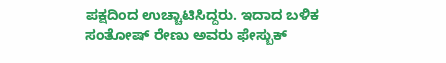ಪಕ್ಷದಿಂದ ಉಚ್ಚಾಟಿಸಿದ್ದರು. ಇದಾದ ಬಳಿಕ ಸಂತೋಷ್ ರೇಣು ಅವರು ಫೇಸ್ಬುಕ್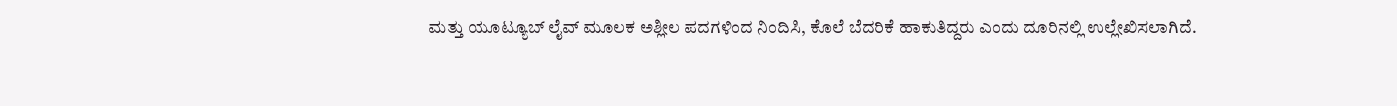ಮತ್ತು ಯೂಟ್ಯೂಬ್ ಲೈವ್ ಮೂಲಕ ಅಶ್ಲೀಲ ಪದಗಳಿಂದ ನಿಂದಿಸಿ, ಕೊಲೆ ಬೆದರಿಕೆ ಹಾಕುತಿದ್ದರು ಎಂದು ದೂರಿನಲ್ಲಿ ಉಲ್ಲೇಖಿಸಲಾಗಿದೆ.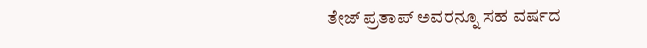ತೇಜ್ ಪ್ರತಾಪ್ ಅವರನ್ನೂ ಸಹ ವರ್ಷದ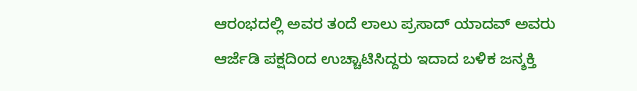ಆರಂಭದಲ್ಲಿ ಅವರ ತಂದೆ ಲಾಲು ಪ್ರಸಾದ್ ಯಾದವ್ ಅವರು ಆರ್ಜೆಡಿ ಪಕ್ಷದಿಂದ ಉಚ್ಚಾಟಿಸಿದ್ದರು ಇದಾದ ಬಳಿಕ ಜನ್ಶಕ್ತಿ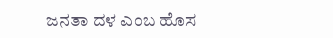ಜನತಾ ದಳ ಎಂಬ ಹೊಸ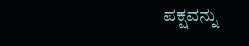ಪಕ್ಷವನ್ನು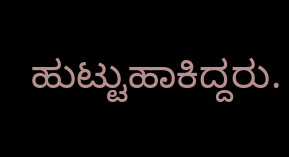ಹುಟ್ಟುಹಾಕಿದ್ದರು.